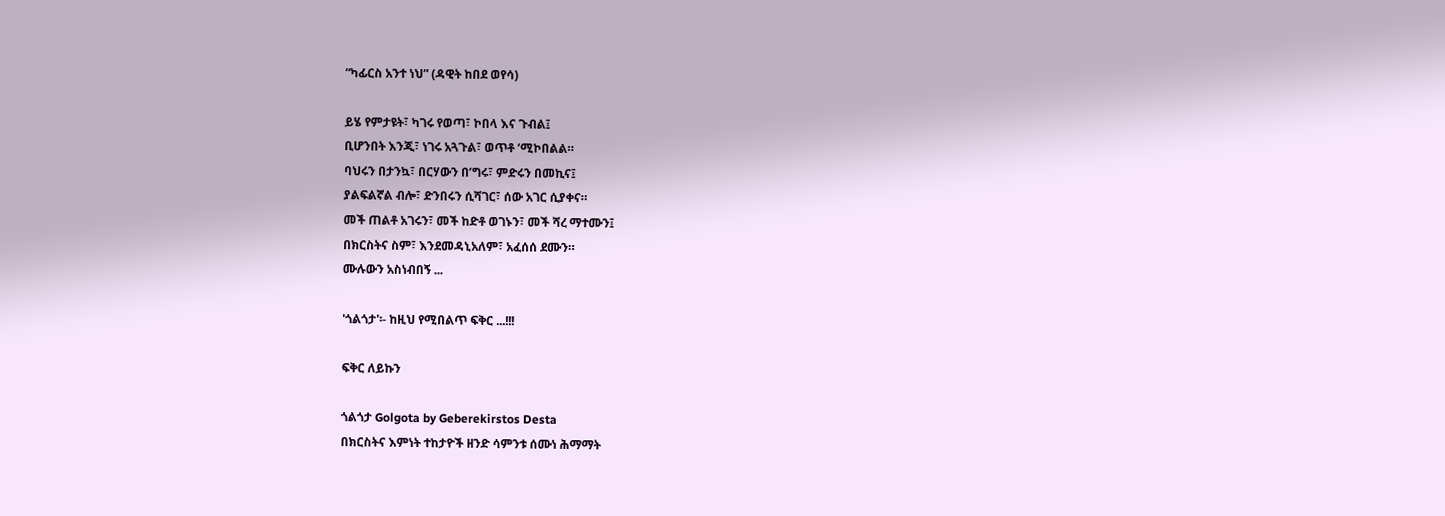“ካፊርስ አንተ ነህ” (ዳዊት ከበደ ወየሳ)

ይሄ የምታዩት፣ ካገሩ የወጣ፣ ኮበላ እና ጉብል፤
ቢሆንበት እንጂ፣ ነገሩ አጓጉል፣ ወጥቶ ‘ሚኮበልል።
ባህሩን በታንኳ፣ በርሃውን በ’ግሩ፣ ምድሩን በመኪና፤
ያልፍልኛል ብሎ፣ ድንበሩን ሲሻገር፣ ሰው አገር ሲያቀና።
መች ጠልቶ አገሩን፣ መች ከድቶ ወገኑን፣ መች ሻረ ማተሙን፤
በክርስትና ስም፣ እንደመዳኒአለም፣ አፈሰሰ ደሙን።
ሙሉውን አስነብበኝ ...

'ጎልጎታ'፡- ከዚህ የሚበልጥ ፍቅር ...!!!

ፍቅር ለይኩን

ጎልጎታ Golgota by Geberekirstos Desta
በክርስትና እምነት ተከታዮች ዘንድ ሳምንቱ ሰሙነ ሕማማት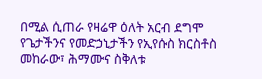በሚል ሲጠራ የዛሬዋ ዕለት አርብ ደግሞ የጌታችንና የመድኃኒታችን የኢየሱስ ክርስቶስ መከራው፣ ሕማሙና ስቅለቱ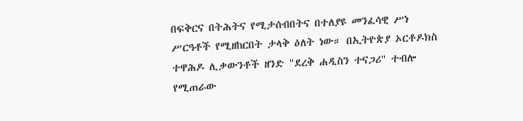በፍቅርና በትሕትና የሚታሰብበትና በተለያዩ መንፈሳዊ ሥነ ሥርዓቶች የሚዘከርበት ታላቅ ዕለት ነው። በኢትዮጵያ ኦርቶዶክስ ተዋሕዶ ሊቃውንቶች ዘንድ "ደረቅ ሐዲስን ተናጋሪ" ተብሎ የሚጠራው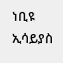ነቢዩ ኢሳይያስ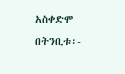አስቀድሞ በትንቢቱ፡-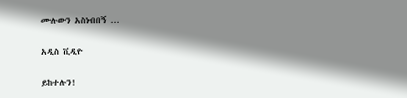ሙሉውን አስነብበኝ ...

አዲስ ቪዲዮ

ይከተሉን!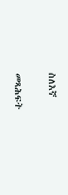ስለእኛ

መጻሕፍት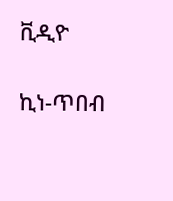ቪዲዮ

ኪነ-ጥበብ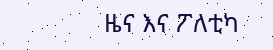ዜና እና ፖለቲካ